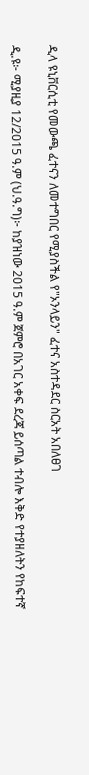ዲላ ዩኒቨርሲቲ የመውጫ ፈተናን ለመተግበር የሚያስችል የ"ኦንላይን" ፈተና አስተዳደር ስርአት አበለፀገ

ዲ.ዩ፦ ሚያዚያ 12/2015 ዓ.ም (ህ.ዓ.ግ)፦ ከያዝነው 2015 ዓ.ም ጀምሮ በአገር አቀፍ ደረጃ ይሰጣል ተብሎ እቅድ የተያዘለትን የከፍተኛ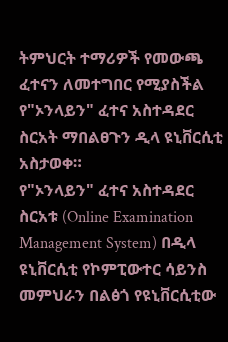ትምህርት ተማሪዎች የመውጫ ፈተናን ለመተግበር የሚያስችል የ"ኦንላይን" ፈተና አስተዳደር ስርአት ማበልፀጉን ዲላ ዩኒቨርሲቲ አስታወቀ።
የ"ኦንላይን" ፈተና አስተዳደር ስርአቱ (Online Examination Management System) በዲላ ዩኒቨርሲቲ የኮምፒውተር ሳይንስ መምህራን በልፅጎ የዩኒቨርሲቲው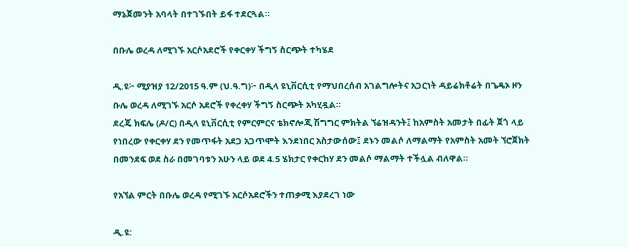ማኔጀመንት አባላት በተገኙበት ይፋ ተደርጓል።

በቡሌ ወረዳ ለሚገኙ አርሶአደሮች የቀርቀሃ ችግኝ ስርጭት ተካሄደ

ዲ.ዩ፦ ሚያዝያ 12/2015 ዓ.ም (ህ.ዓ.ግ)፦ በዲላ ዩኒቨርሲቲ የማህበረሰብ አገልግሎትና አጋርነት ዳይሬክቶሬት በጌዴኦ ዞን ቡሌ ወረዳ ለሚገኙ አርሶ አደሮች የቀረቀሃ ችግኝ ስርጭት አካሂዷል።
ደረጄ ክፍሌ (ዶ/ር) በዲላ ዩኒቨርሲቲ የምርምርና ቴክኖሎጂ ሽግግር ምክትል ኘሬዝዳንት፤ ከአምስት አመታት በፊት ጀጎ ላይ የነበረው የቀርቀሃ ደን የመጥፋት አደጋ አጋጥሞት እንደነበር አስታውሰው፤ ደኑን መልሶ ለማልማት የአምስት አመት ኘሮጀክት በመንደፍ ወደ ስራ በመገባቱን አሁን ላይ ወደ 4.5 ሄክታር የቀርከሃ ደን መልሶ ማልማት ተችሏል ብለዋል።

የአኘል ምርት በቡሌ ወረዳ የሚገኙ አርሶአደሮችን ተጠቃሚ እያደረገ ነው

ዲ.ዩ: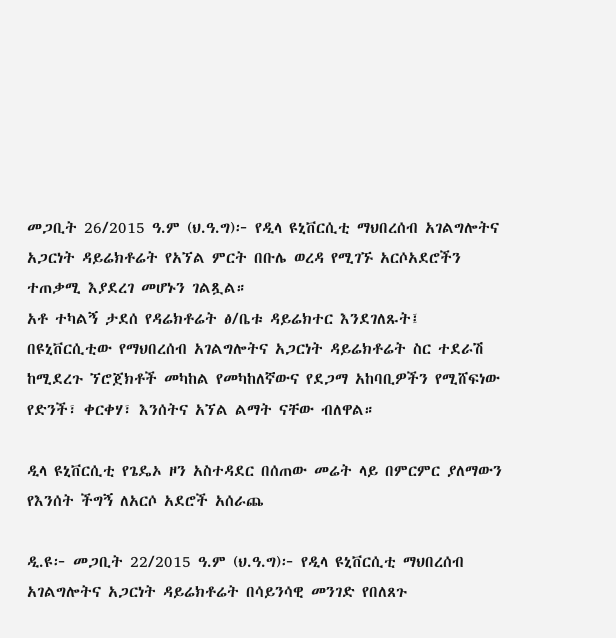መጋቢት 26/2015 ዓ.ም (ህ.ዓ.ግ)፦ የዲላ ዩኒቨርሲቲ ማህበረሰብ አገልግሎትና አጋርነት ዳይሬክቶሬት የአኘል ምርት በቡሌ ወረዳ የሚገኙ አርሶአደሮችን ተጠቃሚ እያደረገ መሆኑን ገልጿል።
አቶ ተካልኝ ታደሰ የዳሬክቶሬት ፅ/ቤቱ ዳይሬክተር እንደገለጹት፤ በዩኒቨርሲቲው የማህበረሰብ አገልግሎትና አጋርነት ዳይሬክቶሬት ስር ተደራሽ ከሚደረጉ ኘሮጀክቶች መካከል የመካከለኛውና የደጋማ አከባቢዎችን የሚሸፍነው የድንች፣ ቀርቀሃ፣ እንሰትና አኘል ልማት ናቸው ብለዋል።

ዲላ ዩኒቨርሲቲ የጌዴኦ ዞን አስተዳደር በሰጠው መሬት ላይ በምርምር ያለማውን የእንሰት ችግኝ ለአርሶ አደሮች አሰራጨ

ዲ.ዩ፦ መጋቢት 22/2015 ዓ.ም (ህ.ዓ.ግ)፦ የዲላ ዩኒቨርሲቲ ማህበረሰብ አገልግሎትና አጋርነት ዳይሬክቶሬት በሳይንሳዊ መንገድ የበለጸጉ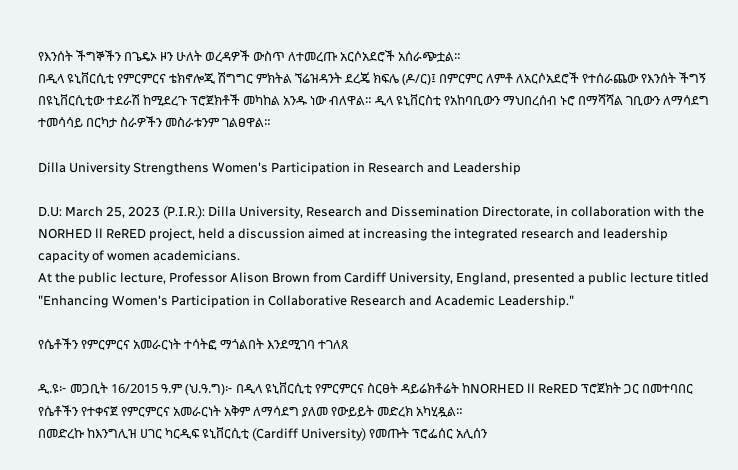የእንሰት ችግኞችን በጌዴኦ ዞን ሁለት ወረዳዎች ውስጥ ለተመረጡ አርሶአደሮች አሰራጭቷል።
በዲላ ዩኒቨርሲቲ የምርምርና ቴክኖሎጂ ሽግግር ምክትል ኘሬዝዳንት ደረጄ ክፍሌ (ዶ/ር)፤ በምርምር ለምቶ ለአርሶአደሮች የተሰራጨው የእንሰት ችግኝ በዩኒቨርሲቲው ተደራሽ ከሚደረጉ ፕሮጀክቶች መካከል አንዱ ነው ብለዋል። ዲላ ዩኒቨርስቲ የአከባቢውን ማህበረሰብ ኑሮ በማሻሻል ገቢውን ለማሳደግ ተመሳሳይ በርካታ ስራዎችን መስራቱንም ገልፀዋል።

Dilla University Strengthens Women's Participation in Research and Leadership

D.U: March 25, 2023 (P.I.R.): Dilla University, Research and Dissemination Directorate, in collaboration with the NORHED ll ReRED project, held a discussion aimed at increasing the integrated research and leadership capacity of women academicians.
At the public lecture, Professor Alison Brown from Cardiff University, England, presented a public lecture titled "Enhancing Women's Participation in Collaborative Research and Academic Leadership."

የሴቶችን የምርምርና አመራርነት ተሳትፎ ማጎልበት እንደሚገባ ተገለጸ

ዲ.ዩ፦ መጋቢት 16/2015 ዓ.ም (ህ.ዓ.ግ)፦ በዲላ ዩኒቨርሲቲ የምርምርና ስርፀት ዳይሬክቶሬት ከNORHED ll ReRED ፕሮጀክት ጋር በመተባበር የሴቶችን የተቀናጀ የምርምርና አመራርነት አቅም ለማሳደግ ያለመ የውይይት መድረክ አካሂዷል።
በመድረኩ ከእንግሊዝ ሀገር ካርዲፍ ዩኒቨርሲቲ (Cardiff University) የመጡት ፕሮፌሰር አሊሰን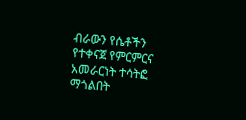ብራውን የሴቶችን የተቀናጀ የምርምርና አመራርነት ተሳትፎ ማጎልበት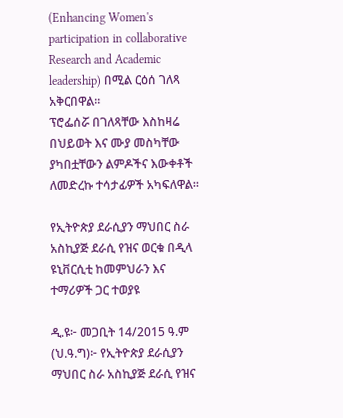(Enhancing Women's participation in collaborative Research and Academic leadership) በሚል ርዕሰ ገለጻ አቅርበዋል።
ፕሮፌሰሯ በገለጻቸው እስከዛሬ በህይወት እና ሙያ መስካቸው ያካበቷቸውን ልምዶችና እውቀቶች ለመድረኩ ተሳታፊዎች አካፍለዋል።

የኢትዮጵያ ደራሲያን ማህበር ስራ አስኪያጅ ደራሲ የዝና ወርቁ በዲላ ዩኒቨርሲቲ ከመምህራን እና ተማሪዎች ጋር ተወያዩ

ዲ.ዩ፦ መጋቢት 14/2015 ዓ.ም (ህ.ዓ.ግ)፦ የኢትዮጵያ ደራሲያን ማህበር ስራ አስኪያጅ ደራሲ የዝና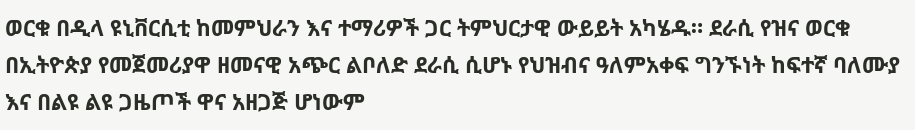ወርቁ በዲላ ዩኒቨርሲቲ ከመምህራን እና ተማሪዎች ጋር ትምህርታዊ ውይይት አካሄዱ። ደራሲ የዝና ወርቁ በኢትዮጵያ የመጀመሪያዋ ዘመናዊ አጭር ልቦለድ ደራሲ ሲሆኑ የህዝብና ዓለምአቀፍ ግንኙነት ከፍተኛ ባለሙያ እና በልዩ ልዩ ጋዜጦች ዋና አዘጋጅ ሆነውም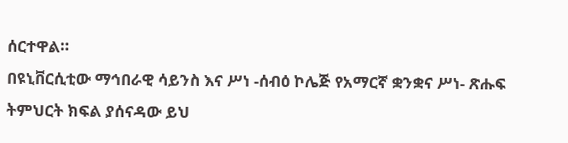ሰርተዋል።
በዩኒቨርሲቲው ማኅበራዊ ሳይንስ እና ሥነ -ሰብዕ ኮሌጅ የአማርኛ ቋንቋና ሥነ- ጽሑፍ ትምህርት ክፍል ያሰናዳው ይህ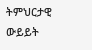ትምህርታዊ ውይይት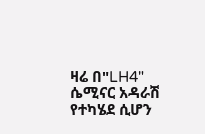ዛሬ በ"LH4" ሴሚናር አዳራሽ የተካሄደ ሲሆን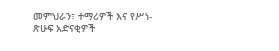መምህራን፣ ተማሪዎች እና የሥነ-ጽሁፍ አድናቂዎች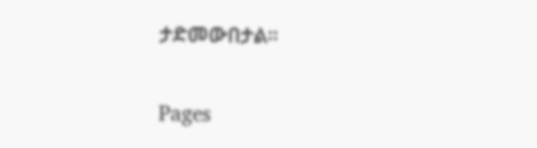ታድመውበታል።

Pages